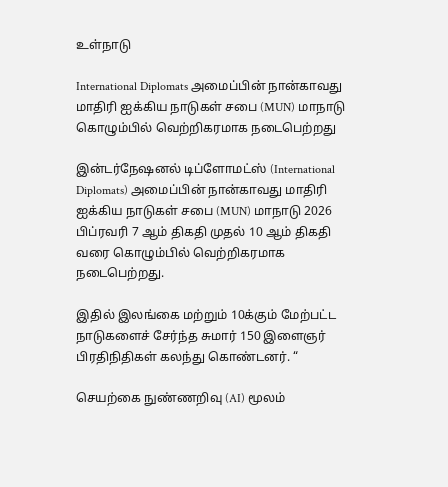உள்நாடு

International Diplomats அமைப்பின் நான்காவது மாதிரி ஐக்கிய நாடுகள் சபை (MUN) மாநாடு கொழும்பில் வெற்றிகரமாக நடைபெற்றது

இன்டர்நேஷனல் டிப்ளோமட்ஸ் (International Diplomats) அமைப்பின் நான்காவது மாதிரி ஐக்கிய நாடுகள் சபை (MUN) மாநாடு 2026 பிப்ரவரி 7 ஆம் திகதி முதல் 10 ஆம் திகதி வரை கொழும்பில் வெற்றிகரமாக நடைபெற்றது.

இதில் இலங்கை மற்றும் 10க்கும் மேற்பட்ட நாடுகளைச் சேர்ந்த சுமார் 150 இளைஞர் பிரதிநிதிகள் கலந்து கொண்டனர். “

செயற்கை நுண்ணறிவு (AI) மூலம்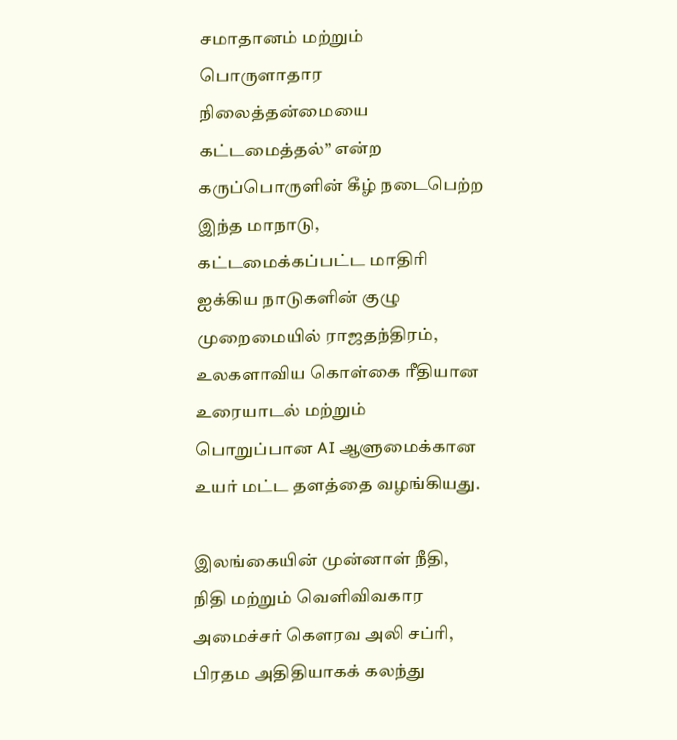சமாதானம் மற்றும் பொருளாதார நிலைத்தன்மையை கட்டமைத்தல்” என்ற கருப்பொருளின் கீழ் நடைபெற்ற இந்த மாநாடு, கட்டமைக்கப்பட்ட மாதிரி ஐக்கிய நாடுகளின் குழு முறைமையில் ராஜதந்திரம், உலகளாவிய கொள்கை ரீதியான உரையாடல் மற்றும் பொறுப்பான AI ஆளுமைக்கான உயர் மட்ட தளத்தை வழங்கியது.

இலங்கையின் முன்னாள் நீதி, நிதி மற்றும் வெளிவிவகார அமைச்சர் கௌரவ அலி சப்ரி, பிரதம அதிதியாகக் கலந்து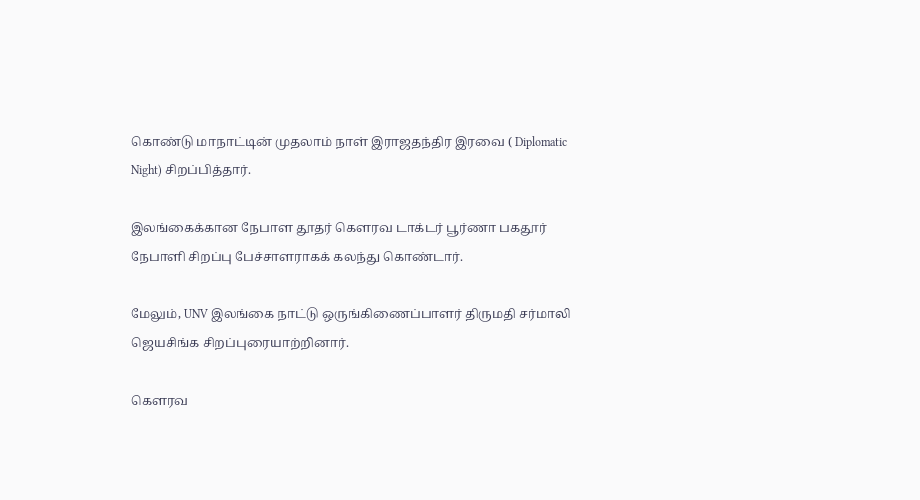கொண்டு மாநாட்டின் முதலாம் நாள் இராஜதந்திர இரவை ( Diplomatic Night) சிறப்பித்தார்.

இலங்கைக்கான நேபாள தூதர் கௌரவ டாக்டர் பூர்ணா பகதூர் நேபாளி சிறப்பு பேச்சாளராகக் கலந்து கொண்டார்.

மேலும், UNV இலங்கை நாட்டு ஒருங்கிணைப்பாளர் திருமதி சர்மாலி ஜெயசிங்க சிறப்புரையாற்றினார்.

கௌரவ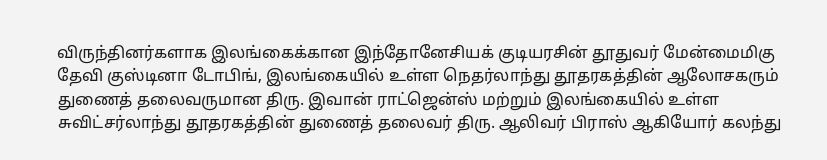விருந்தினர்களாக இலங்கைக்கான இந்தோனேசியக் குடியரசின் தூதுவர் மேன்மைமிகு தேவி குஸ்டினா டோபிங், இலங்கையில் உள்ள நெதர்லாந்து தூதரகத்தின் ஆலோசகரும் துணைத் தலைவருமான திரு. இவான் ராட்ஜென்ஸ் மற்றும் இலங்கையில் உள்ள சுவிட்சர்லாந்து தூதரகத்தின் துணைத் தலைவர் திரு. ஆலிவர் பிராஸ் ஆகியோர் கலந்து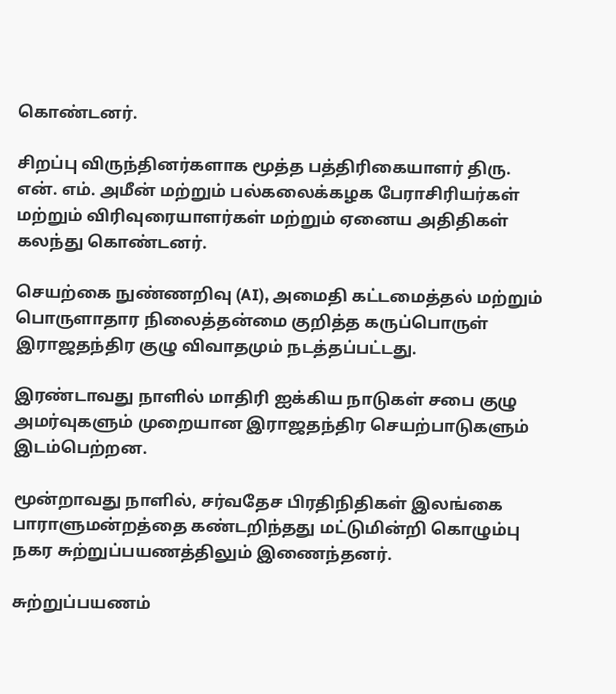கொண்டனர்.

சிறப்பு விருந்தினர்களாக மூத்த பத்திரிகையாளர் திரு. என். எம். அமீன் மற்றும் பல்கலைக்கழக பேராசிரியர்கள் மற்றும் விரிவுரையாளர்கள் மற்றும் ஏனைய அதிதிகள் கலந்து கொண்டனர்.

செயற்கை நுண்ணறிவு (AI), அமைதி கட்டமைத்தல் மற்றும் பொருளாதார நிலைத்தன்மை குறித்த கருப்பொருள் இராஜதந்திர குழு விவாதமும் நடத்தப்பட்டது.

இரண்டாவது நாளில் மாதிரி ஐக்கிய நாடுகள் சபை குழு அமர்வுகளும் முறையான இராஜதந்திர செயற்பாடுகளும் இடம்பெற்றன.

மூன்றாவது நாளில், சர்வதேச பிரதிநிதிகள் இலங்கை பாராளுமன்றத்தை கண்டறிந்தது மட்டுமின்றி கொழும்பு நகர சுற்றுப்பயணத்திலும் இணைந்தனர்.

சுற்றுப்பயணம்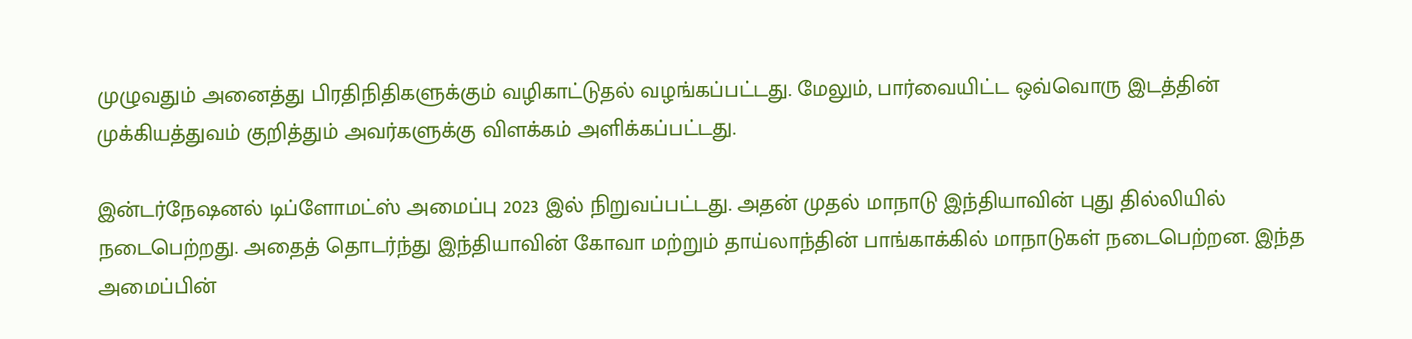முழுவதும் அனைத்து பிரதிநிதிகளுக்கும் வழிகாட்டுதல் வழங்கப்பட்டது. மேலும், பார்வையிட்ட ஒவ்வொரு இடத்தின் முக்கியத்துவம் குறித்தும் அவர்களுக்கு விளக்கம் அளிக்கப்பட்டது.

இன்டர்நேஷனல் டிப்ளோமட்ஸ் அமைப்பு 2023 இல் நிறுவப்பட்டது. அதன் முதல் மாநாடு இந்தியாவின் புது தில்லியில் நடைபெற்றது. அதைத் தொடர்ந்து இந்தியாவின் கோவா மற்றும் தாய்லாந்தின் பாங்காக்கில் மாநாடுகள் நடைபெற்றன. இந்த அமைப்பின்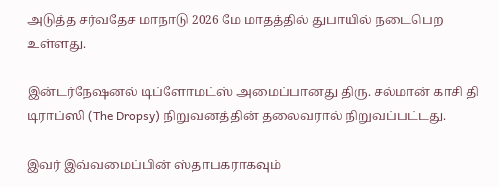அடுத்த சர்வதேச மாநாடு 2026 மே மாதத்தில் துபாயில் நடைபெற உள்ளது.

இன்டர்நேஷனல் டிப்ளோமட்ஸ் அமைப்பானது திரு. சல்மான் காசி தி டிராப்ஸி (The Dropsy) நிறுவனத்தின் தலைவரால் நிறுவப்பட்டது.

இவர் இவ்வமைப்பின் ஸ்தாபகராகவும்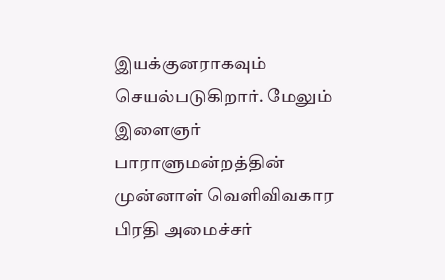இயக்குனராகவும் செயல்படுகிறார். மேலும் இளைஞர் பாராளுமன்றத்தின் முன்னாள் வெளிவிவகார பிரதி அமைச்சர்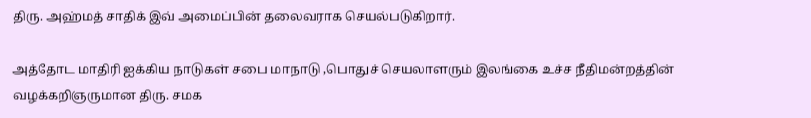திரு. அஹ்மத் சாதிக் இவ் அமைப்பின் தலைவராக செயல்படுகிறார்.

அத்தோட மாதிரி ஐக்கிய நாடுகள் சபை மாநாடு ,பொதுச் செயலாளரும் இலங்கை உச்ச நீதிமன்றத்தின் வழக்கறிஞருமான திரு. சமக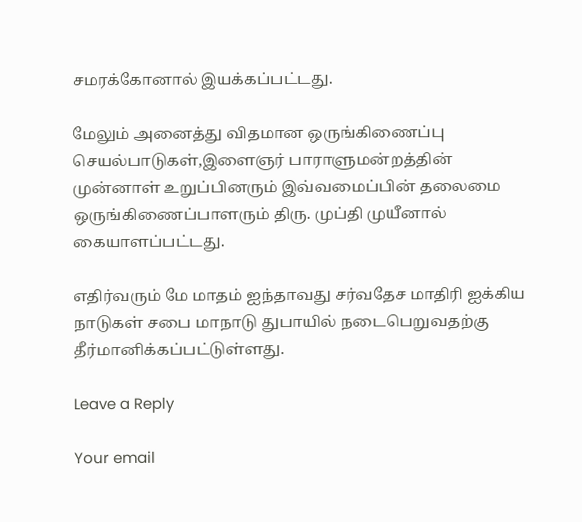சமரக்கோனால் இயக்கப்பட்டது.

மேலும் அனைத்து விதமான ஒருங்கிணைப்பு செயல்பாடுகள்,இளைஞர் பாராளுமன்றத்தின் முன்னாள் உறுப்பினரும் இவ்வமைப்பின் தலைமை ஒருங்கிணைப்பாளரும் திரு. முப்தி முயீனால் கையாளப்பட்டது.

எதிர்வரும் மே மாதம் ஐந்தாவது சர்வதேச மாதிரி ஐக்கிய நாடுகள் சபை மாநாடு துபாயில் நடைபெறுவதற்கு தீர்மானிக்கப்பட்டுள்ளது.

Leave a Reply

Your email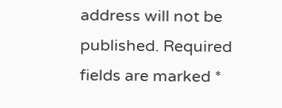address will not be published. Required fields are marked *